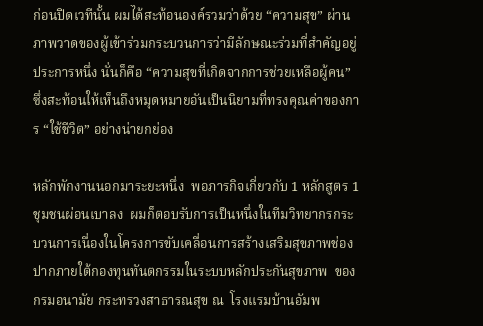ก่อนปิดเวทีนั้น ผมได้สะท้อนองค์รวมว่าด้วย “ความสุข” ผ่านภาพวาดของผู้เข้าร่วมกระบวนการว่ามีลักษณะร่วมที่สำคัญอยู่ประการหนึ่ง นั่นก็คือ “ความสุขที่เกิดจากการช่วยเหลือผู้คน” ซึ่งสะท้อนให้เห็นถึงหมุดหมายอันเป็นนิยามที่ทรงคุณค่าของการ “ใช้ชีวิต” อย่างน่ายกย่อง

หลักพักงานนอกมาระยะหนึ่ง  พอภารกิจเกี่ยวกับ 1 หลักสูตร 1 ชุมชนผ่อนเบาลง  ผมก็ตอบรับการเป็นหนึ่งในทีมวิทยากรกระบวนการเนื่องในโครงการขับเคลื่อนการสร้างเสริมสุขภาพช่องปากภายใต้กองทุนทันตกรรมในระบบหลักประกันสุขภาพ  ของกรมอนามัย กระทรวงสาธารณสุข ณ  โรงแรมบ้านอัมพ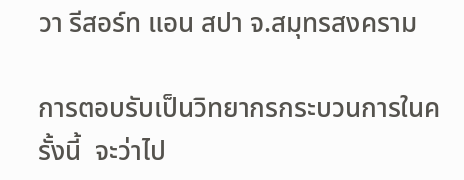วา รีสอร์ท แอน สปา จ.สมุทรสงคราม

การตอบรับเป็นวิทยากรกระบวนการในครั้งนี้  จะว่าไป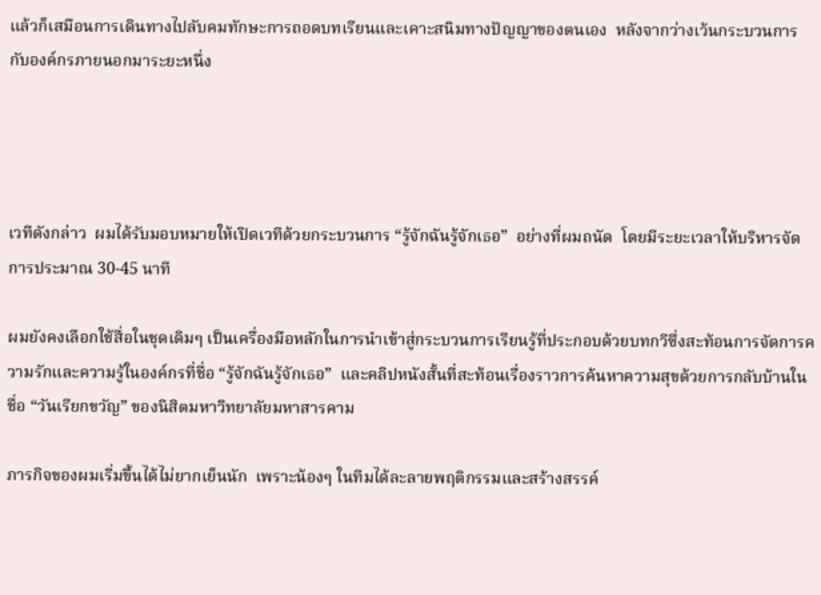แล้วก็เสมือนการเดินทางไปลับคมทักษะการถอดบทเรียนและเคาะสนิมทางปัญญาของตนเอง  หลังจากว่างเว้นกระบวนการกับองค์กรภายนอกมาระยะหนึ่ง




เวทีดังกล่าว  ผมได้รับมอบหมายให้เปิดเวทีด้วยกระบวนการ “รู้จักฉันรู้จักเธอ”  อย่างที่ผมถนัด  โดยมีระยะเวลาให้บริหารจัดการประมาณ 30-45 นาที

ผมยังคงเลือกใช้สื่อในชุดเดิมๆ เป็นเครื่องมือหลักในการนำเข้าสู่กระบวนการเรียนรู้ที่ประกอบด้วยบทกวีซึ่งสะท้อนการจัดการความรักและความรู้ในองค์กรที่ชื่อ “รู้จักฉันรู้จักเธอ”  และคลิปหนังสั้นที่สะท้อนเรื่องราวการค้นหาความสุขด้วยการกลับบ้านในชื่อ “วันเรียกขวัญ” ของนิสิตมหาวิทยาลัยมหาสารคาม

ภารกิจของผมเริ่มขึ้นได้ไม่ยากเย็นนัก  เพราะน้องๆ ในทีมได้ละลายพฤติกรรมและสร้างสรรค์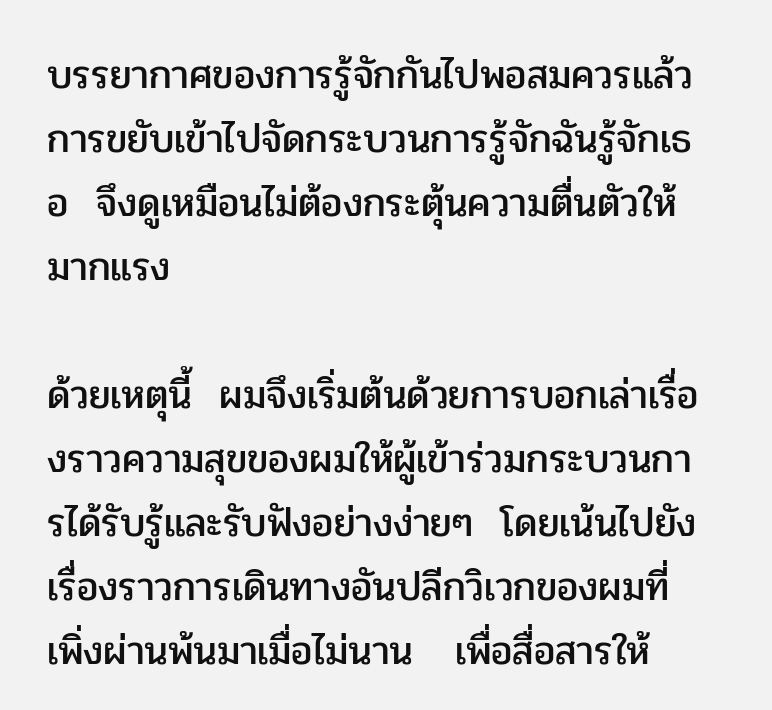บรรยากาศของการรู้จักกันไปพอสมควรแล้ว  การขยับเข้าไปจัดกระบวนการรู้จักฉันรู้จักเธอ  จึงดูเหมือนไม่ต้องกระตุ้นความตื่นตัวให้มากแรง

ด้วยเหตุนี้  ผมจึงเริ่มต้นด้วยการบอกเล่าเรื่องราวความสุขของผมให้ผู้เข้าร่วมกระบวนการได้รับรู้และรับฟังอย่างง่ายๆ  โดยเน้นไปยังเรื่องราวการเดินทางอันปลีกวิเวกของผมที่เพิ่งผ่านพ้นมาเมื่อไม่นาน   เพื่อสื่อสารให้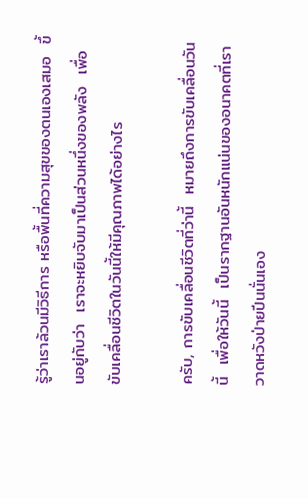รู้ว่าเราล้วนมีวิธีการ หรือพื้นที่ความสุขของตนเองเสมอ  ขึ้นอยู่กับว่า  เราจะหยิบจับมาเป็นส่วนหนึ่งของพลัง  เพื่อขับเคลื่อนชีวิตในวันนี้ให้มีคุณภาพได้อย่างไร

ครับ, การขับเคลื่อนชีวิตที่ว่านี้  หมายถึงการขับเคลื่อนวันนี้  เพื่อให้วันนี้  เป็นรากฐานอันหนักแน่นของอนาคตที่เราวาดหวังป่ายปีนนั่นเอง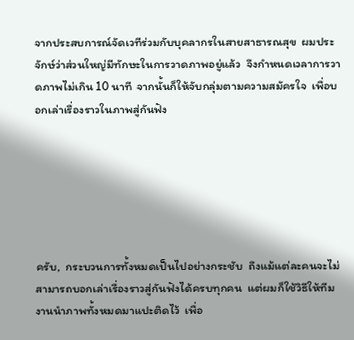จากประสบการณ์จัดเวทีร่วมกับบุคลากรในสายสาธารณสุข  ผมประจักษ์ว่าส่วนใหญ่มีทักษะในการวาดภาพอยู่แล้ว  จึงกำหนดเวลาการวาดภาพไม่เกิน 10 นาที  จากนั้นก็ให้จับกลุ่มตามความสมัครใจ  เพื่อบอกเล่าเรื่องราวในภาพสู่กันฟัง






ครับ,  กระบวนการทั้งหมดเป็นไปอย่างกระชับ  ถึงแม้แต่ละคนจะไม่สามารถบอกเล่าเรื่องราวสู่กันฟังได้ครบทุกคน  แต่ผมก็ใช้วิธีให้ทีมงานนำภาพทั้งหมดมาแปะติดไว้  เพื่อ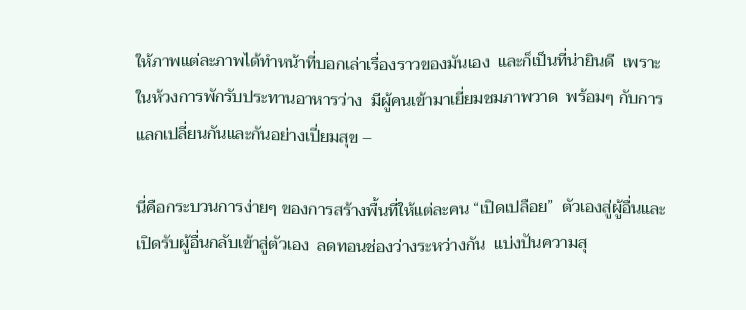ให้ภาพแต่ละภาพได้ทำหน้าที่บอกเล่าเรื่องราวของมันเอง  และก็เป็นที่น่ายินดี  เพราะในห้วงการพักรับประทานอาหารว่าง  มีผู้คนเข้ามาเยี่ยมชมภาพวาด  พร้อมๆ กับการแลกเปลี่ยนกันและกันอย่างเปี่ยมสุข –

นี่คือกระบวนการง่ายๆ ของการสร้างพื้นที่ให้แต่ละคน “เปิดเปลือย”  ตัวเองสู่ผู้อื่นและเปิดรับผู้อื่นกลับเข้าสู่ตัวเอง  ลดทอนช่องว่างระหว่างกัน  แบ่งปันความสุ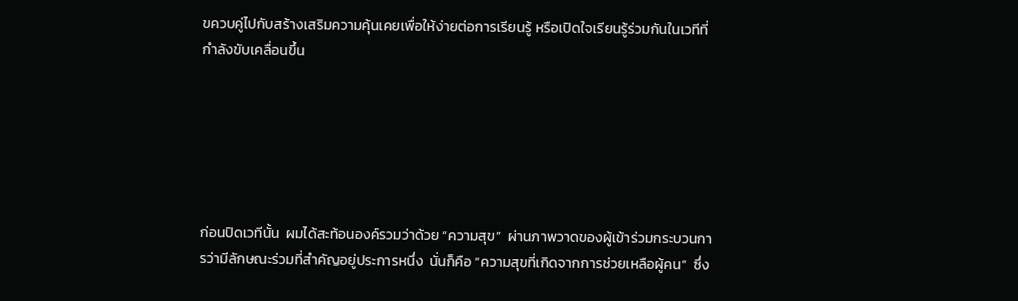ขควบคู่ไปกับสร้างเสริมความคุ้นเคยเพื่อให้ง่ายต่อการเรียนรู้ หรือเปิดใจเรียนรู้ร่วมกันในเวทีที่กำลังขับเคลื่อนขึ้น






ก่อนปิดเวทีนั้น  ผมได้สะท้อนองค์รวมว่าด้วย “ความสุข”  ผ่านภาพวาดของผู้เข้าร่วมกระบวนการว่ามีลักษณะร่วมที่สำคัญอยู่ประการหนึ่ง  นั่นก็คือ “ความสุขที่เกิดจากการช่วยเหลือผู้คน”  ซึ่ง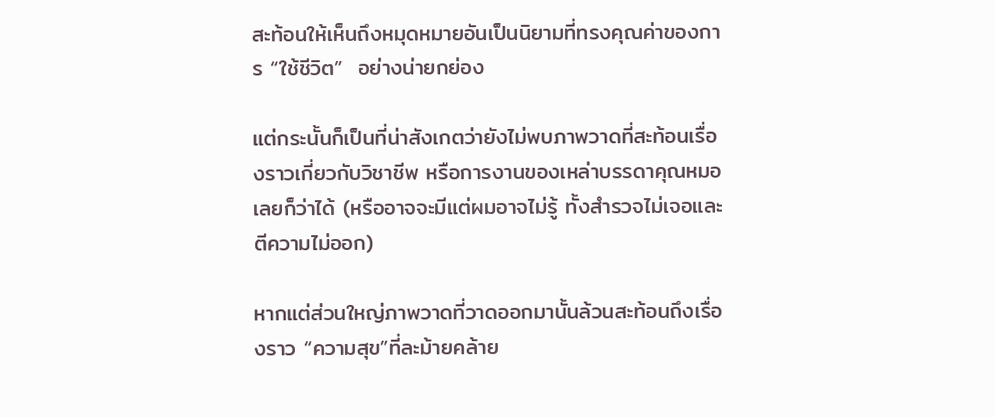สะท้อนให้เห็นถึงหมุดหมายอันเป็นนิยามที่ทรงคุณค่าของการ “ใช้ชีวิต”  อย่างน่ายกย่อง

แต่กระนั้นก็เป็นที่น่าสังเกตว่ายังไม่พบภาพวาดที่สะท้อนเรื่องราวเกี่ยวกับวิชาชีพ หรือการงานของเหล่าบรรดาคุณหมอเลยก็ว่าได้ (หรืออาจจะมีแต่ผมอาจไม่รู้ ทั้งสำรวจไม่เจอและตีความไม่ออก)

หากแต่ส่วนใหญ่ภาพวาดที่วาดออกมานั้นล้วนสะท้อนถึงเรื่องราว “ความสุข”ที่ละม้ายคล้าย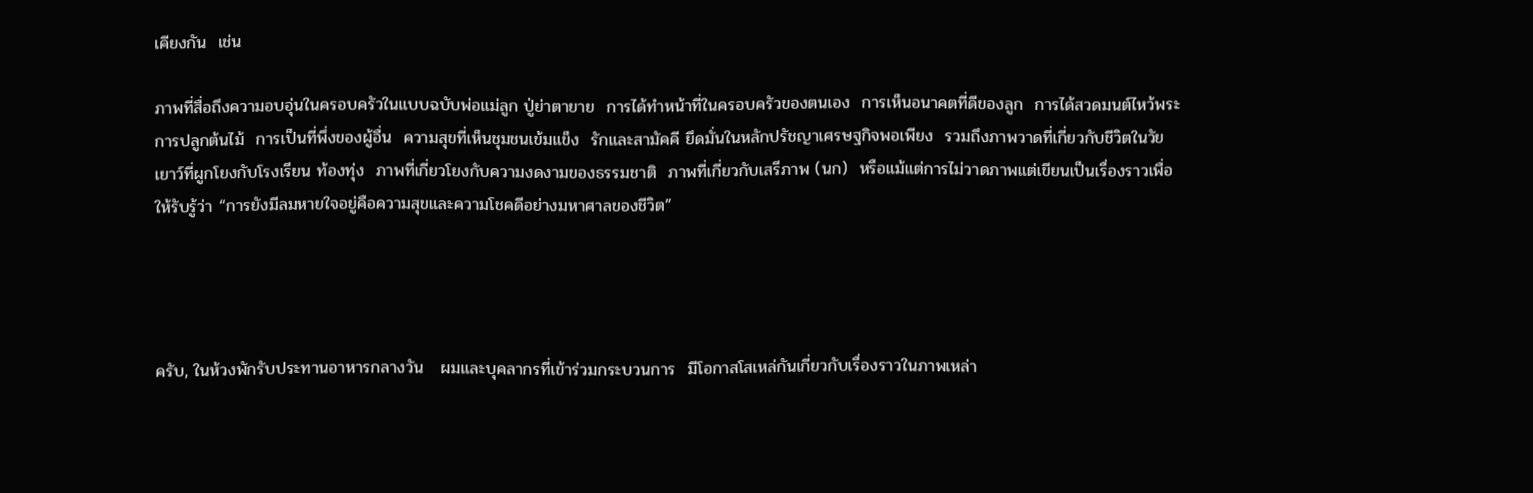เคียงกัน  เช่น

ภาพที่สื่อถึงความอบอุ่นในครอบครัวในแบบฉบับพ่อแม่ลูก ปู่ย่าตายาย  การได้ทำหน้าที่ในครอบครัวของตนเอง  การเห็นอนาคตที่ดีของลูก  การได้สวดมนต์ไหว้พระ  การปลูกต้นไม้  การเป็นที่พึ่งของผู้อื่น  ความสุขที่เห็นชุมชนเข้มแข็ง  รักและสามัคคี ยึดมั่นในหลักปรัชญาเศรษฐกิจพอเพียง  รวมถึงภาพวาดที่เกี่ยวกับชีวิตในวัยเยาว์ที่ผูกโยงกับโรงเรียน ท้องทุ่ง  ภาพที่เกี่ยวโยงกับความงดงามของธรรมชาติ  ภาพที่เกี่ยวกับเสรีภาพ (นก)  หรือแม้แต่การไม่วาดภาพแต่เขียนเป็นเรื่องราวเพื่อให้รับรู้ว่า “การยังมีลมหายใจอยู่คือความสุขและความโชคดีอย่างมหาศาลของชีวิต”




ครับ, ในห้วงพักรับประทานอาหารกลางวัน   ผมและบุคลากรที่เข้าร่วมกระบวนการ  มีโอกาสโสเหล่กันเกี่ยวกับเรื่องราวในภาพเหล่า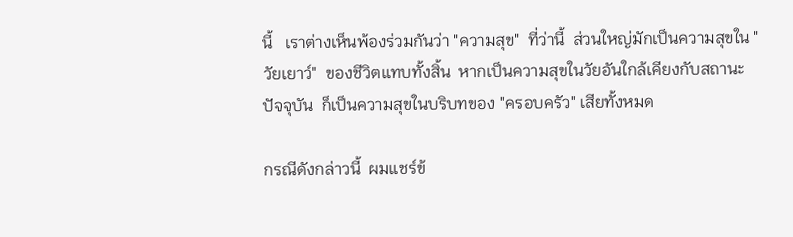นี้   เราต่างเห็นพ้องร่วมกันว่า "ความสุข"  ที่ว่านี้  ส่วนใหญ่มักเป็นความสุขใน "วัยเยาว์"  ของชีวิตแทบทั้งสิ้น  หากเป็นความสุขในวัยอันใกล้เคียงกับสถานะปัจจุบัน  ก็เป็นความสุขในบริบทของ "ครอบครัว" เสียทั้งหมด

กรณีดังกล่าวนี้  ผมแชร์ข้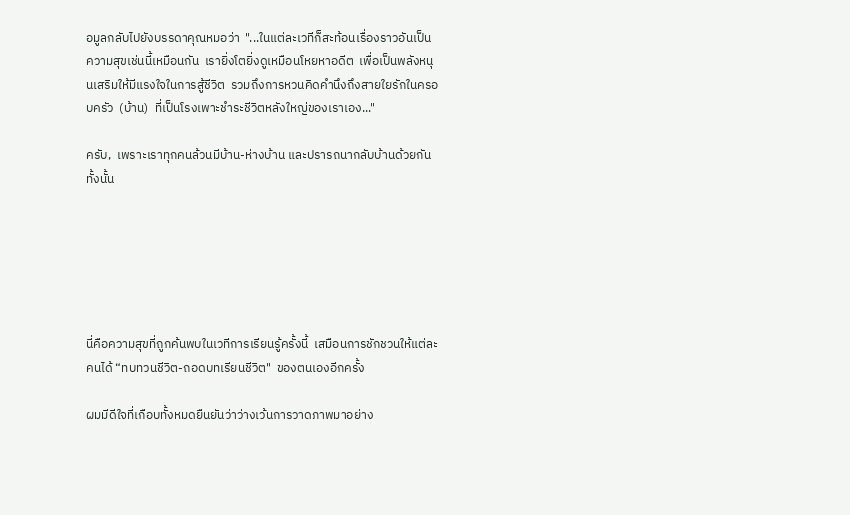อมูลกลับไปยังบรรดาคุณหมอว่า  "...ในแต่ละเวทีก็สะท้อนเรื่องราวอันเป็นความสุขเช่นนี้เหมือนกัน  เรายิ่งโตยิ่งดูเหมือนโหยหาอดีต  เพื่อเป็นพลังหนุนเสริมให้มีแรงใจในการสู้ชีวิต  รวมถึงการหวนคิดคำนึงถึงสายใยรักในครอบครัว  (บ้าน)  ที่เป็นโรงเพาะชำระชีวิตหลังใหญ่ของเราเอง..."

ครับ,  เพราะเราทุกคนล้วนมีบ้าน-ห่างบ้าน และปรารถนากลับบ้านด้วยกันทั้งนั้น






นี่คือความสุขที่ถูกค้นพบในเวทีการเรียนรู้ครั้งนี้  เสมือนการชักชวนให้แต่ละคนได้ “ทบทวนชีวิต-ถอดบทเรียนชีวิต"  ของตนเองอีกครั้ง

ผมมีดีใจที่เกือบทั้งหมดยืนยันว่าว่างเว้นการวาดภาพมาอย่าง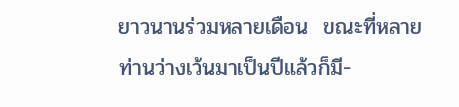ยาวนานร่วมหลายเดือน  ขณะที่หลายท่านว่างเว้นมาเป็นปีแล้วก็มี-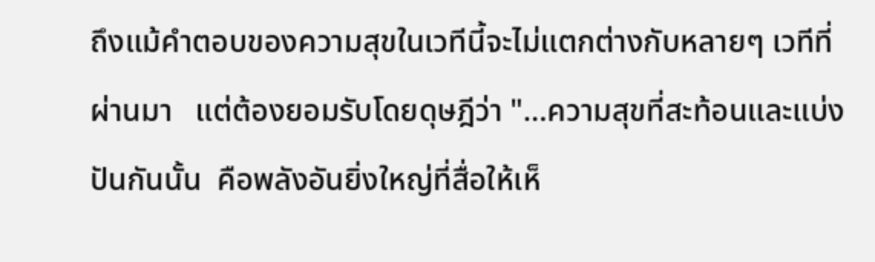ถึงแม้คำตอบของความสุขในเวทีนี้จะไม่แตกต่างกับหลายๆ เวทีที่ผ่านมา   แต่ต้องยอมรับโดยดุษฎีว่า "...ความสุขที่สะท้อนและแบ่งปันกันนั้น  คือพลังอันยิ่งใหญ่ที่สื่อให้เห็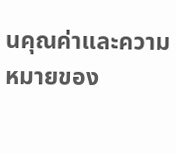นคุณค่าและความหมายของ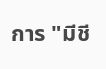การ "มีชี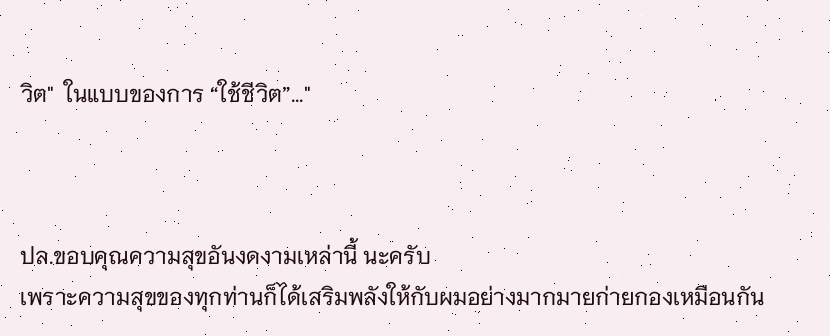วิต"  ในแบบของการ “ใช้ชีวิต”..."



ปล.ขอบคุณความสุขอันงดงามเหล่านี้ นะครับ
เพราะความสุขของทุกท่านก็ได้เสริมพลังให้กับผมอย่างมากมายก่ายกองเหมือนกัน